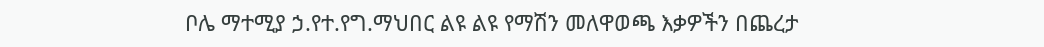ቦሌ ማተሚያ ኃ.የተ.የግ.ማህበር ልዩ ልዩ የማሽን መለዋወጫ እቃዎችን በጨረታ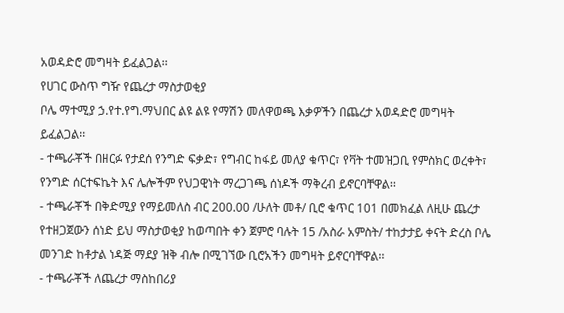አወዳድሮ መግዛት ይፈልጋል፡፡
የሀገር ውስጥ ግዥ የጨረታ ማስታወቂያ
ቦሌ ማተሚያ ኃ.የተ.የግ.ማህበር ልዩ ልዩ የማሽን መለዋወጫ እቃዎችን በጨረታ አወዳድሮ መግዛት ይፈልጋል፡፡
- ተጫራቾች በዘርፉ የታደሰ የንግድ ፍቃድ፣ የግብር ከፋይ መለያ ቁጥር፣ የቫት ተመዝጋቢ የምስክር ወረቀት፣ የንግድ ሰርተፍኬት እና ሌሎችም የህጋዊነት ማረጋገጫ ሰነዶች ማቅረብ ይኖርባቸዋል፡፡
- ተጫራቾች በቅድሚያ የማይመለስ ብር 200.00 /ሁለት መቶ/ ቢሮ ቁጥር 101 በመክፈል ለዚሁ ጨረታ የተዘጋጀውን ሰነድ ይህ ማስታወቂያ ከወጣበት ቀን ጀምሮ ባሉት 15 /አስራ አምስት/ ተከታታይ ቀናት ድረስ ቦሌ መንገድ ከቶታል ነዳጅ ማደያ ዝቅ ብሎ በሚገኘው ቢሮአችን መግዛት ይኖርባቸዋል፡፡
- ተጫራቾች ለጨረታ ማስከበሪያ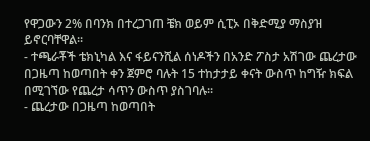የዋጋውን 2% በባንክ በተረጋገጠ ቼክ ወይም ሲፒኦ በቅድሚያ ማስያዝ ይኖርባቸዋል፡፡
- ተጫራቾች ቴክኒካል እና ፋይናንሺል ሰነዶችን በአንድ ፖስታ አሽገው ጨረታው በጋዜጣ ከወጣበት ቀን ጀምሮ ባሉት 15 ተከታታይ ቀናት ውስጥ ከግዥ ክፍል በሚገኘው የጨረታ ሳጥን ውስጥ ያስገባሉ፡፡
- ጨረታው በጋዜጣ ከወጣበት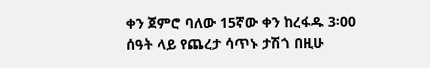ቀን ጀምሮ ባለው 15ኛው ቀን ከረፋዱ 3፡00 ሰዓት ላይ የጨረታ ሳጥኑ ታሽጎ በዚሁ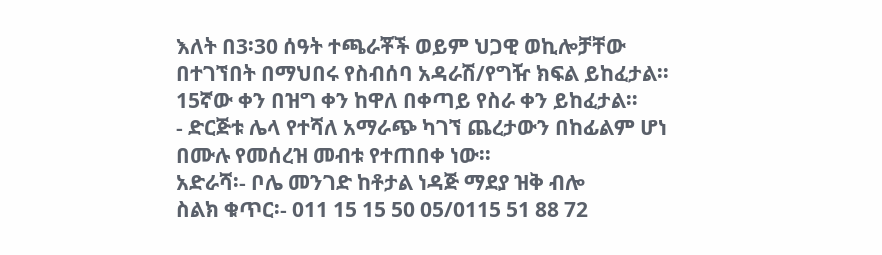እለት በ3፡30 ሰዓት ተጫራቾች ወይም ህጋዊ ወኪሎቻቸው በተገኘበት በማህበሩ የስብሰባ አዳራሽ/የግዥ ክፍል ይከፈታል፡፡ 15ኛው ቀን በዝግ ቀን ከዋለ በቀጣይ የስራ ቀን ይከፈታል።
- ድርጅቱ ሌላ የተሻለ አማራጭ ካገኘ ጨረታውን በከፊልም ሆነ በሙሉ የመሰረዝ መብቱ የተጠበቀ ነው፡፡
አድራሻ፡- ቦሌ መንገድ ከቶታል ነዳጅ ማደያ ዝቅ ብሎ
ስልክ ቁጥር፡- 011 15 15 50 05/0115 51 88 72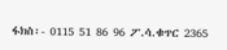ፋክስ፡- 0115 51 86 96 ፖ.ሳ.ቁጥር 2365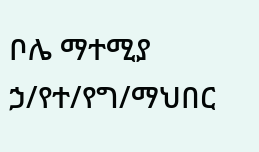ቦሌ ማተሚያ ኃ/የተ/የግ/ማህበር